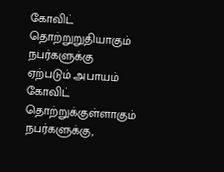கோவிட் தொற்றுறுதியாகும் நபர்களுக்கு ஏற்படும் அபாயம்
கோவிட் தொற்றுக்குள்ளாகும் நபர்களுக்கு,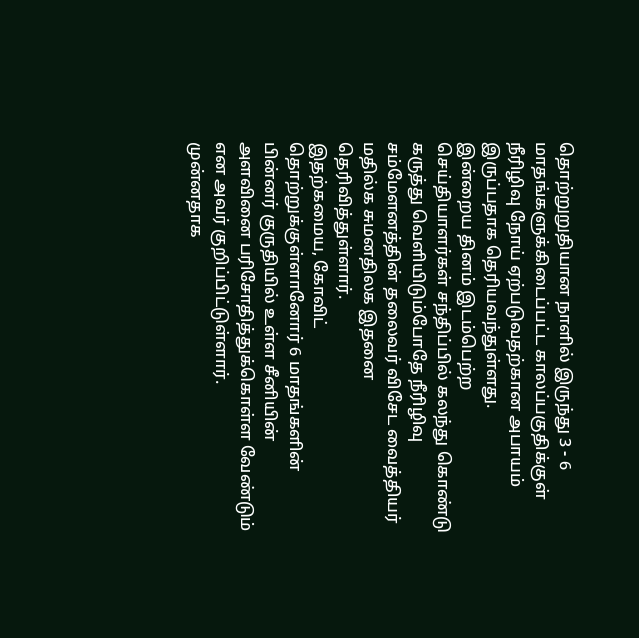தொற்றுறுதியான நாளில் இருந்து 3 - 6 மாதங்களுக்கிடைப்பட்ட காலப்பகுதிக்குள் நீரிழிவு நோய் ஏற்படுவதற்கான அபாயம் இருப்பதாக தெரியவந்துள்ளது.
இன்றைய தினம் இடம்பெற்ற செய்தியாளர்கள் சந்திப்பில் கலந்து கொண்டு கருத்து வெளியிடும்போதே நீரிழிவு சம்மேளனத்தின் தலைவர் விசேட வைத்தியர் மதில்க சுமனதிலக இதனை தெரிவித்துள்ளார்.
இதற்கமைய, கோவிட் தொற்றுக்குள்ளானோர் 6 மாதங்களின் பின்னர் குருதியில் உள்ள சீனியின் அளவினை பரிசோதித்துக்கொள்ள வேண்டும் என அவர் குறிப்பிட்டுள்ளார்.
முன்னதாக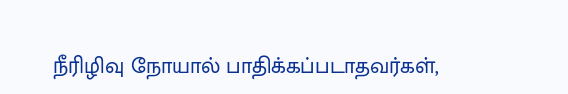நீரிழிவு நோயால் பாதிக்கப்படாதவர்கள்,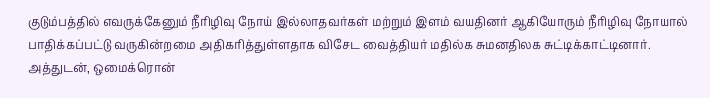குடும்பத்தில் எவருக்கேனும் நீரிழிவு நோய் இல்லாதவர்கள் மற்றும் இளம் வயதினர் ஆகியோரும் நீரிழிவு நோயால் பாதிக்கப்பட்டு வருகின்றமை அதிகரித்துள்ளதாக விசேட வைத்தியர் மதில்க சுமனதிலக சுட்டிக்காட்டினார்.
அத்துடன், ஒமைக்ரொன்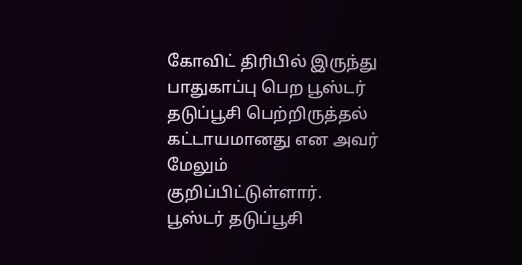கோவிட் திரிபில் இருந்து பாதுகாப்பு பெற பூஸ்டர் தடுப்பூசி பெற்றிருத்தல் கட்டாயமானது என அவர் மேலும் குறிப்பிட்டுள்ளார்.
பூஸ்டர் தடுப்பூசி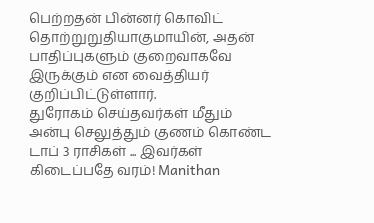பெற்றதன் பின்னர் கொவிட் தொற்றுறுதியாகுமாயின், அதன் பாதிப்புகளும் குறைவாகவே இருக்கும் என வைத்தியர் குறிப்பிட்டுள்ளார்.
துரோகம் செய்தவர்கள் மீதும் அன்பு செலுத்தும் குணம் கொண்ட டாப் 3 ராசிகள் ... இவர்கள் கிடைப்பதே வரம்! Manithan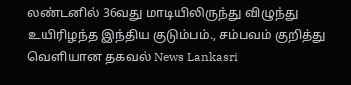லண்டனில் 36வது மாடியிலிருந்து விழுந்து உயிரிழந்த இந்திய குடும்பம்., சம்பவம் குறித்து வெளியான தகவல் News Lankasri